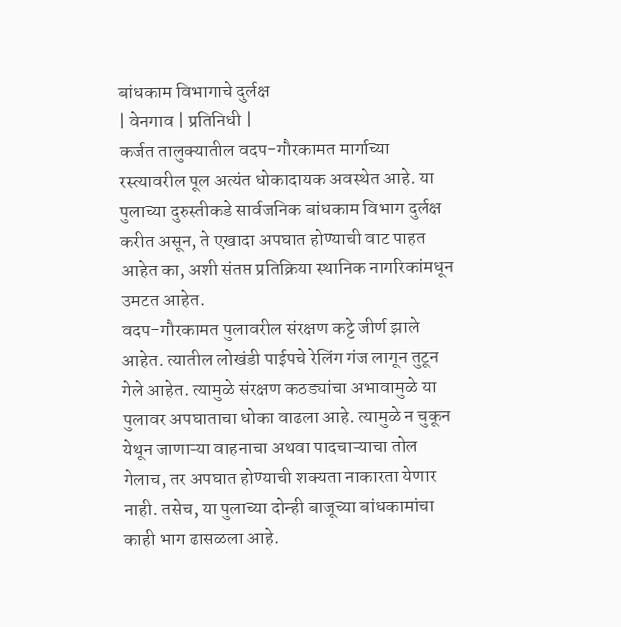बांधकाम विभागाचे दुर्लक्ष
| वेनगाव | प्रतिनिधी |
कर्जत तालुक्यातील वदप-गौरकामत मार्गाच्या रस्त्यावरील पूल अत्यंत धोकादायक अवस्थेत आहे. या पुलाच्या दुरुस्तीकडे सार्वजनिक बांधकाम विभाग दुर्लक्ष करीत असून, ते एखादा अपघात होण्याची वाट पाहत आहेत का, अशी संतप्त प्रतिक्रिया स्थानिक नागरिकांमधून उमटत आहेत.
वदप-गौरकामत पुलावरील संरक्षण कट्टे जीर्ण झाले आहेत. त्यातील लोखंडी पाईपचे रेलिंग गंज लागून तुटून गेले आहेत. त्यामुळे संरक्षण कठड्यांचा अभावामुळे या पुलावर अपघाताचा धोका वाढला आहे. त्यामुळे न चुकून येथून जाणाऱ्या वाहनाचा अथवा पादचाऱ्याचा तोल गेलाच, तर अपघात होण्याची शक्यता नाकारता येणार नाही. तसेच, या पुलाच्या दोन्ही बाजूच्या बांधकामांचा काही भाग ढासळला आहे.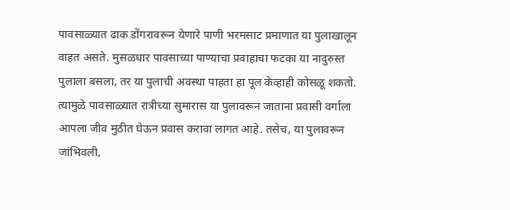पावसाळ्यात ढाक डोंगरावरून येणारे पाणी भरमसाट प्रमाणात या पुलाखालून वाहत असते. मुसळधार पावसाच्या पाण्याचा प्रवाहाचा फटका या नादुरुस्त पुलाला बसला, तर या पुलाची अवस्था पाहता हा पूल केव्हाही कोसळू शकतो. त्यामुळे पावसाळ्यात रात्रीच्या सुमारास या पुलावरून जाताना प्रवासी वर्गाला आपला जीव मुठीत घेऊन प्रवास करावा लागत आहे. तसेच, या पुलावरून जांभिवली,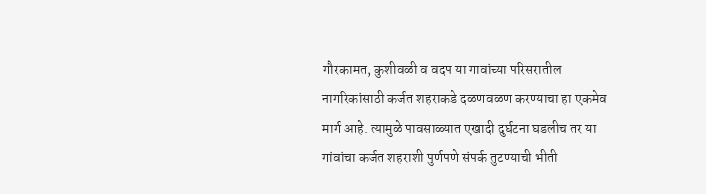गौरकामत, कुशीवळी व वदप या गावांच्या परिसरातील नागरिकांसाठी कर्जत शहराकडे दळणवळण करण्याचा हा एकमेव मार्ग आहे. त्यामुळे पावसाळ्यात एखादी दुर्घटना घडलीच तर या गांवांचा कर्जत शहराशी पुर्णपणे संपर्क तुटण्याची भीती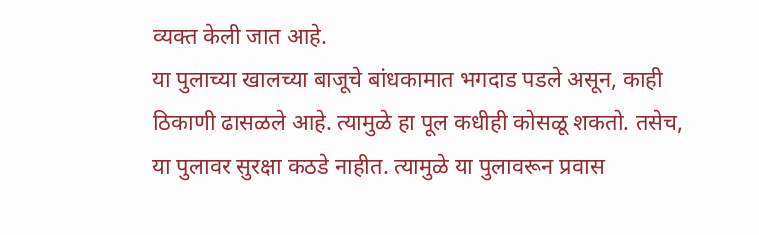व्यक्त केली जात आहे.
या पुलाच्या खालच्या बाजूचे बांधकामात भगदाड पडले असून, काही ठिकाणी ढासळले आहे. त्यामुळे हा पूल कधीही कोसळू शकतो. तसेच, या पुलावर सुरक्षा कठडे नाहीत. त्यामुळे या पुलावरून प्रवास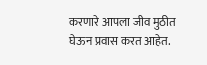करणारे आपला जीव मुठीत घेऊन प्रवास करत आहेत.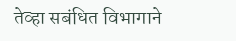तेव्हा सबंधित विभागाने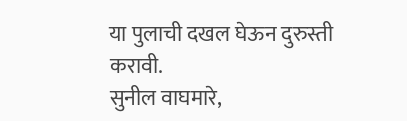या पुलाची दखल घेऊन दुरुस्ती करावी.
सुनील वाघमारे,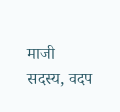माजी सदस्य, वदप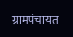ग्रामपंचायत